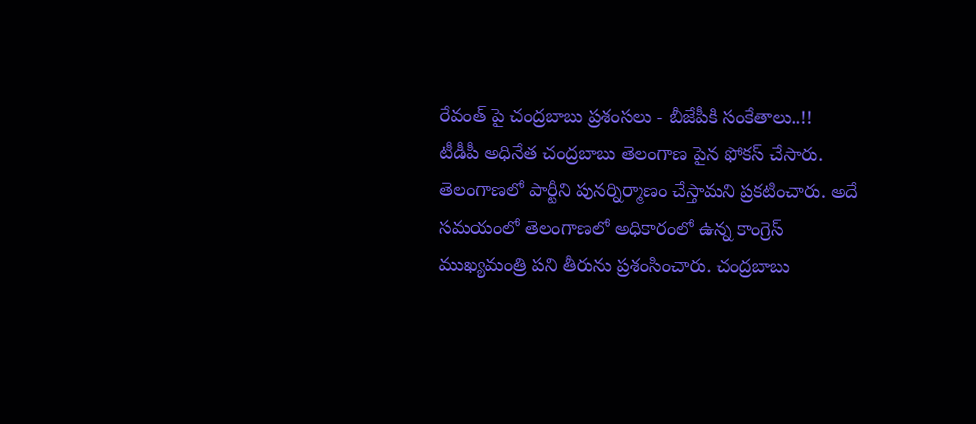రేవంత్ పై చంద్రబాబు ప్రశంసలు - బీజేపీకి సంకేతాలు..!!
టీడీపీ అధినేత చంద్రబాబు తెలంగాణ పైన ఫోకస్ చేసారు. తెలంగాణలో పార్టీని పునర్నిర్మాణం చేస్తామని ప్రకటించారు. అదే సమయంలో తెలంగాణలో అధికారంలో ఉన్న కాంగ్రెస్ ముఖ్యమంత్రి పని తీరును ప్రశంసించారు. చంద్రబాబు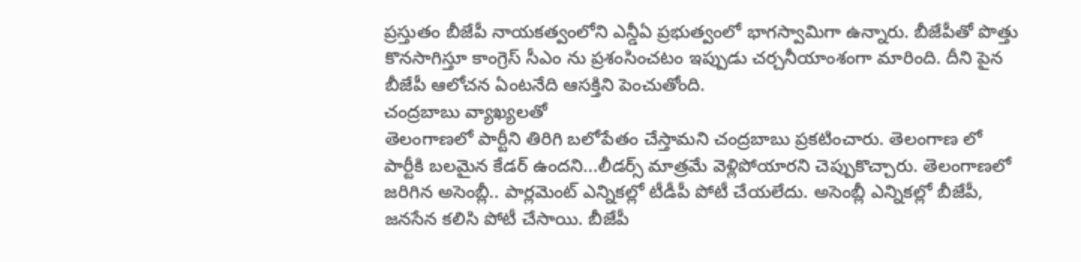ప్రస్తుతం బీజేపీ నాయకత్వంలోని ఎన్డీఏ ప్రభుత్వంలో భాగస్వామిగా ఉన్నారు. బీజేపీతో పొత్తు కొనసాగిస్తూ కాంగ్రెస్ సీఎం ను ప్రశంసించటం ఇప్పుడు చర్చనీయాంశంగా మారింది. దీని పైన బీజేపీ ఆలోచన ఏంటనేది ఆసక్తిని పెంచుతోంది.
చంద్రబాబు వ్యాఖ్యలతో
తెలంగాణలో పార్టీని తిరిగి బలోపేతం చేస్తామని చంద్రబాబు ప్రకటించారు. తెలంగాణ లో పార్టీకి బలమైన కేడర్ ఉందని...లీడర్స్ మాత్రమే వెళ్లిపోయారని చెప్పుకొచ్చారు. తెలంగాణలో జరిగిన అసెంబ్లీ.. పార్లమెంట్ ఎన్నికల్లో టీడీపీ పోటీ చేయలేదు. అసెంబ్లీ ఎన్నికల్లో బీజేపీ, జనసేన కలిసి పోటీ చేసాయి. బీజేపీ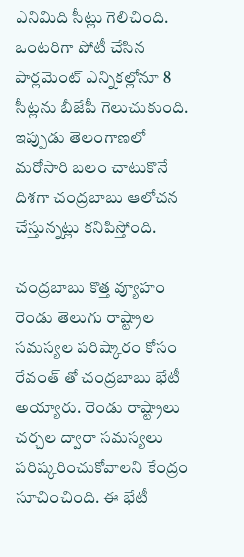ఎనిమిది సీట్లు గెలిచింది. ఒంటరిగా పోటీ చేసిన పార్లమెంట్ ఎన్నికల్లోనూ 8 సీట్లను బీజేపీ గెలుచుకుంది. ఇప్పుడు తెలంగాణలో మరోసారి బలం చాటుకొనే దిశగా చంద్రబాబు ఆలోచన చేస్తున్నట్లు కనిపిస్తోంది.

చంద్రబాబు కొత్త వ్యూహం
రెండు తెలుగు రాష్ట్రాల సమస్యల పరిష్కారం కోసం రేవంత్ తో చంద్రబాబు భేటీ అయ్యారు. రెండు రాష్ట్రాలు చర్చల ద్వారా సమస్యలు పరిష్కరించుకోవాలని కేంద్రం సూచించింది. ఈ భేటీ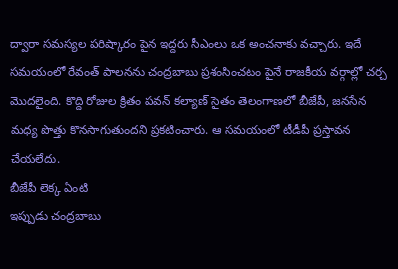ద్వారా సమస్యల పరిష్కారం పైన ఇద్దరు సీఎంలు ఒక అంచనాకు వచ్చారు. ఇదే సమయంలో రేవంత్ పాలనను చంద్రబాబు ప్రశంసించటం పైనే రాజకీయ వర్గాల్లో చర్చ మొదలైంది. కొద్ది రోజుల క్రితం పవన్ కల్యాణ్ సైతం తెలంగాణలో బీజేపీ, జనసేన మధ్య పొత్తు కొనసాగుతుందని ప్రకటించారు. ఆ సమయంలో టీడీపీ ప్రస్తావన చేయలేదు.
బీజేపీ లెక్క ఏంటి
ఇప్పుడు చంద్రబాబు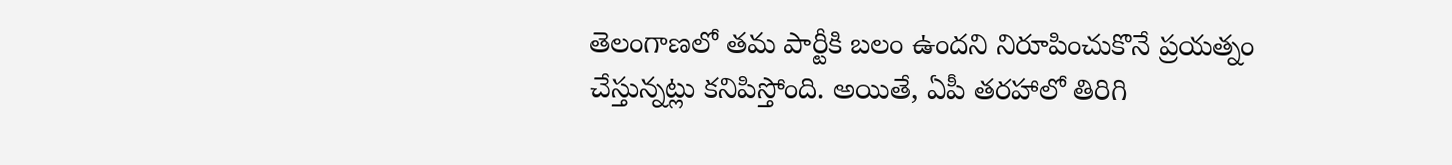తెలంగాణలో తమ పార్టీకి బలం ఉందని నిరూపించుకొనే ప్రయత్నం చేస్తున్నట్లు కనిపిస్తోంది. అయితే, ఏపీ తరహాలో తిరిగి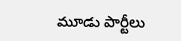మూడు పార్టీలు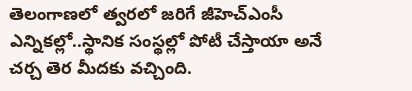తెలంగాణలో త్వరలో జరిగే జీహెచ్ఎంసీ ఎన్నికల్లో..స్థానిక సంస్థల్లో పోటీ చేస్తాయా అనే చర్చ తెర మీదకు వచ్చింది.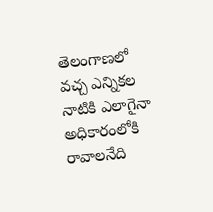తెలంగాణలో వచ్చ ఎన్నికల నాటికి ఎలాగైనా అధికారంలోకి రావాలనేది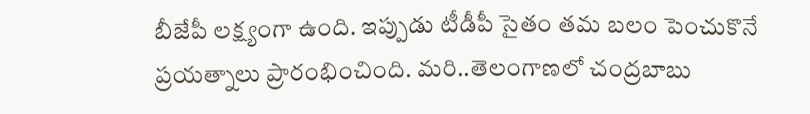బీజేపీ లక్ష్యంగా ఉంది. ఇప్పుడు టీడీపీ సైతం తమ బలం పెంచుకొనే ప్రయత్నాలు ప్రారంభించింది. మరి..తెలంగాణలో చంద్రబాబు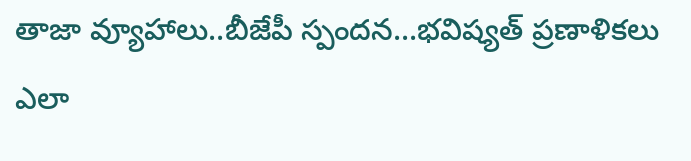తాజా వ్యూహాలు..బీజేపీ స్పందన...భవిష్యత్ ప్రణాళికలు ఎలా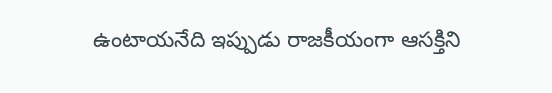ఉంటాయనేది ఇప్పుడు రాజకీయంగా ఆసక్తిని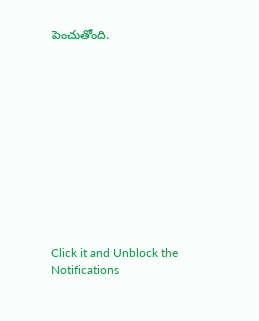పెంచుతోంది.












Click it and Unblock the Notifications